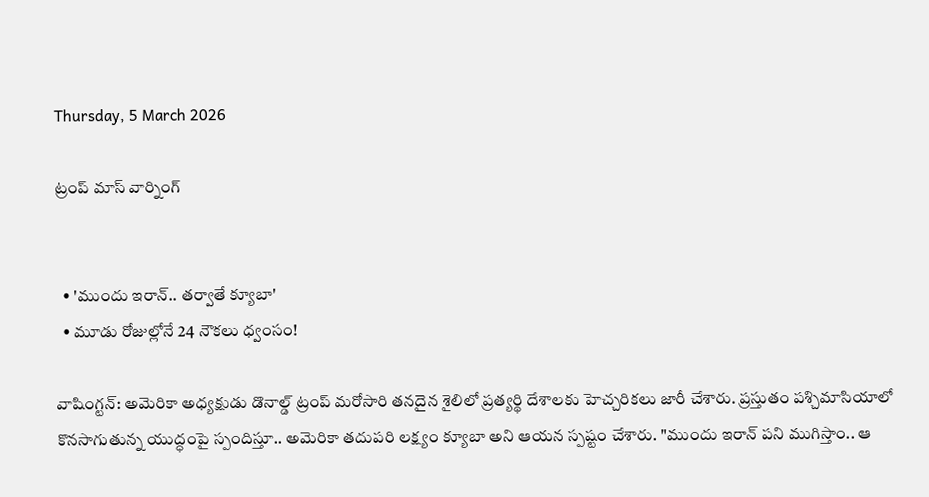Thursday, 5 March 2026

ట్రంప్ మాస్ వార్నింగ్


  • 'ముందు ఇరాన్.. తర్వాతే క్యూబా'
  • మూడు రోజుల్లోనే 24 నౌకలు ధ్వంసం!

వాషింగ్టన్: అమెరికా అధ్యక్షుడు డొనాల్డ్ ట్రంప్ మరోసారి తనదైన శైలిలో ప్రత్యర్థి దేశాలకు హెచ్చరికలు జారీ చేశారు. ప్రస్తుతం పశ్చిమాసియాలో కొనసాగుతున్న యుద్ధంపై స్పందిస్తూ.. అమెరికా తదుపరి లక్ష్యం క్యూబా అని ఆయన స్పష్టం చేశారు. "ముందు ఇరాన్ పని ముగిస్తాం.. ఆ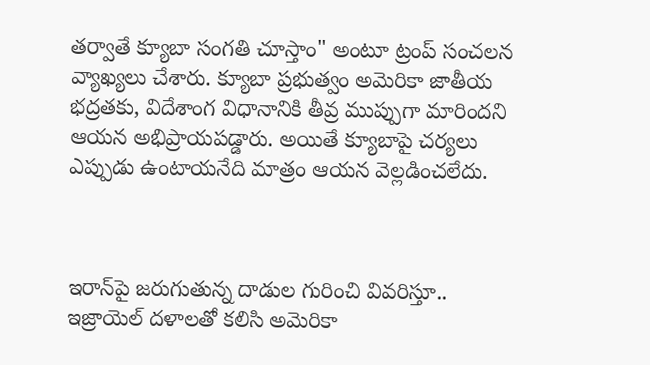తర్వాతే క్యూబా సంగతి చూస్తాం" అంటూ ట్రంప్ సంచలన వ్యాఖ్యలు చేశారు. క్యూబా ప్రభుత్వం అమెరికా జాతీయ భద్రతకు, విదేశాంగ విధానానికి తీవ్ర ముప్పుగా మారిందని ఆయన అభిప్రాయపడ్డారు. అయితే క్యూబాపై చర్యలు ఎప్పుడు ఉంటాయనేది మాత్రం ఆయన వెల్లడించలేదు.



ఇరాన్‌పై జరుగుతున్న దాడుల గురించి వివరిస్తూ.. ఇజ్రాయెల్ దళాలతో కలిసి అమెరికా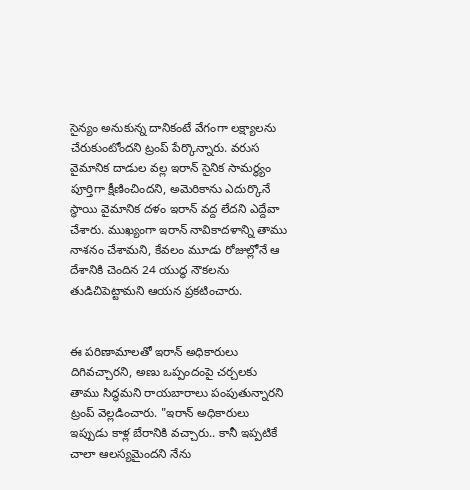సైన్యం అనుకున్న దానికంటే వేగంగా లక్ష్యాలను చేరుకుంటోందని ట్రంప్ పేర్కొన్నారు. వరుస వైమానిక దాడుల వల్ల ఇరాన్ సైనిక సామర్థ్యం పూర్తిగా క్షీణించిందని, అమెరికాను ఎదుర్కొనే స్థాయి వైమానిక దళం ఇరాన్ వద్ద లేదని ఎద్దేవా చేశారు. ముఖ్యంగా ఇరాన్ నావికాదళాన్ని తాము నాశనం చేశామని, కేవలం మూడు రోజుల్లోనే ఆ దేశానికి చెందిన 24 యుద్ధ నౌకలను తుడిచిపెట్టామని ఆయన ప్రకటించారు.


ఈ పరిణామాలతో ఇరాన్ అధికారులు దిగివచ్చారని, అణు ఒప్పందంపై చర్చలకు తాము సిద్ధమని రాయబారాలు పంపుతున్నారని ట్రంప్ వెల్లడించారు. "ఇరాన్ అధికారులు ఇప్పుడు కాళ్ల బేరానికి వచ్చారు.. కానీ ఇప్పటికే చాలా ఆలస్యమైందని నేను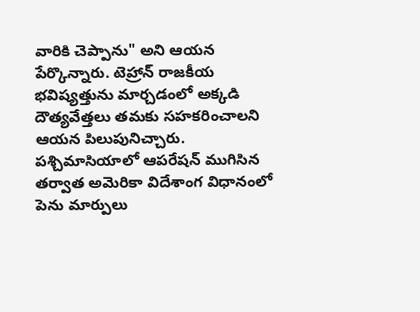వారికి చెప్పాను" అని ఆయన పేర్కొన్నారు. టెహ్రాన్ రాజకీయ భవిష్యత్తును మార్చడంలో అక్కడి దౌత్యవేత్తలు తమకు సహకరించాలని ఆయన పిలుపునిచ్చారు. పశ్చిమాసియాలో ఆపరేషన్ ముగిసిన తర్వాత అమెరికా విదేశాంగ విధానంలో పెను మార్పులు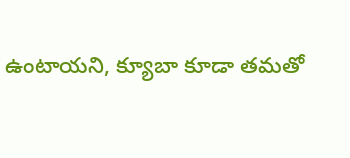ఉంటాయని, క్యూబా కూడా తమతో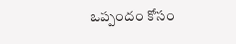ఒప్పందం కోసం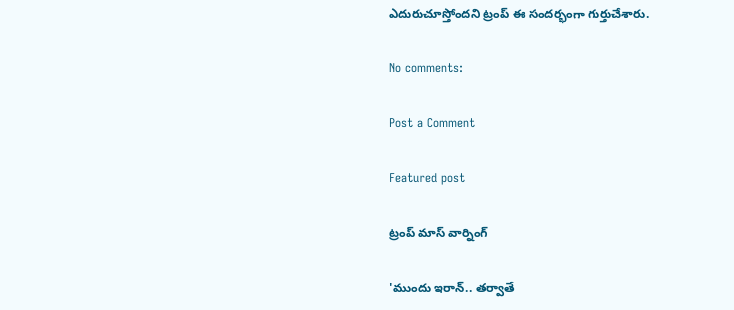ఎదురుచూస్తోందని ట్రంప్ ఈ సందర్భంగా గుర్తుచేశారు.

No comments:

Post a Comment

Featured post

ట్రంప్ మాస్ వార్నింగ్

'ముందు ఇరాన్.. తర్వాతే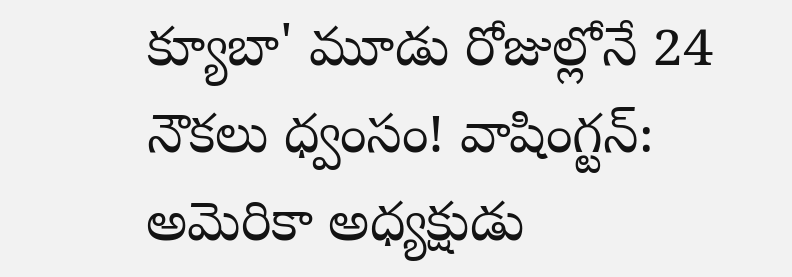క్యూబా' మూడు రోజుల్లోనే 24 నౌకలు ధ్వంసం! వాషింగ్టన్: అమెరికా అధ్యక్షుడు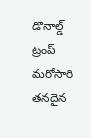డొనాల్డ్ ట్రంప్ మరోసారి తనదైన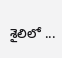శైలిలో ...